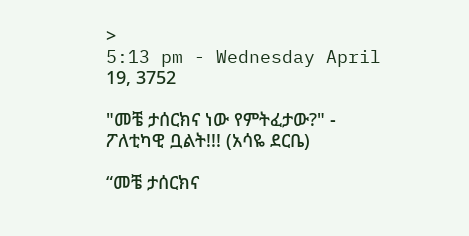>
5:13 pm - Wednesday April 19, 3752

"መቼ ታሰርክና ነው የምትፈታው?" - ፖለቲካዊ ቧልት!!! (አሳዬ ደርቤ)

“መቼ ታሰርክና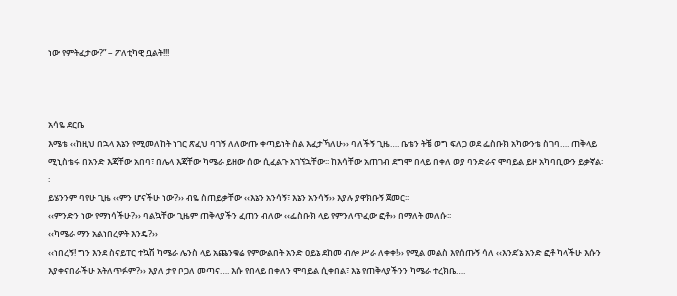ነው የምትፈታው?” – ፖለቲካዊ ቧልት!!!



አሳዬ ደርቤ
እሜቴ ‹‹ከዚህ በኋላ እኔን የሚመለከት ነገር ጽፈህ ባገኝ ለለውጡ ቀጣይነት ስል እፈታኻለሁ›› ባለችኝ ጊዜ…. ቤቴን ትቼ ወግ ፍለጋ ወደ ፌስቡክ አካውንቴ ስገባ…. ጠቅላይ ሚኒስቴሩ በአንድ እጃቸው አበባ፣ በሌላ እጃቸው ካሜራ ይዘው ሰው ሲፈልጉ አገኘኋቸው፡፡ ከእሳቸው አጠገብ ደግሞ በላይ በቀለ ወያ ባንድራና ሞባይል ይዞ አካባቢውን ይቃኛል፡፡
ይሄንንም ባየሁ ጊዜ ‹‹ምን ሆናችሁ ነው?›› ብዬ ስጠይቃቸው ‹‹እኔን አንሳኝ፣ እኔን አንሳኝ›› እያሉ ያዋክቡኝ ጀመር፡፡
‹‹ምንድን ነው የማነሳችሁ?›› ባልኳቸው ጊዜም ጠቅላያችን ፈጠን ብለው ‹‹ፌስቡክ ላይ የምንለጥፈው ፎቶ›› በማለት መለሱ፡፡
‹‹ካሜራ ማን አልነበረዎት እንዴ?››
‹‹ነበረኝ! ግን እንደ ስናይፐር ተኳሽ ካሜራ ሌንስ ላይ አጨንቁሬ የምውልበት አንድ ዐይኔ ደከመ ብሎ ሥራ ለቀቀ!›› የሚል መልስ እየሰጡኝ ሳለ ‹‹እንደ’ኔ አንድ ፎቶ ካላችሁ እሱን እያቀናበራችሁ አትለጥፉም?›› እያለ ታየ ቦጋለ መጣና…. እሱ የበላይ በቀለን ሞባይል ሲቀበል፣ እኔ የጠቅላያችንን ካሜራ ተረክቤ….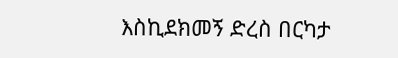እስኪደክመኝ ድረስ በርካታ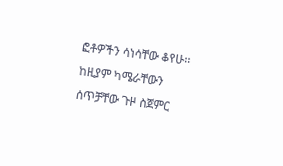ፎቶዎችን ሳነሳቸው ቆየሁ፡፡ ከዚያም ካሜራቸውን ሰጥቻቸው ጉዞ ስጀምር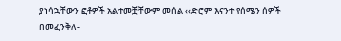ያነሳኋቸውን ፎቶዎች አልተመቿቸውም መሰል ‹‹ድሮም እናንተ የሰሜን ሰዎች በመፈንቅለ-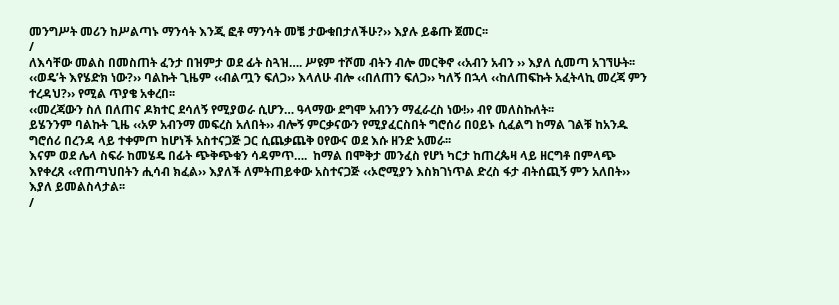መንግሥት መሪን ከሥልጣኑ ማንሳት እንጂ ፎቶ ማንሳት መቼ ታውቁበታለችሁ?›› እያሉ ይቆጡ ጀመር፡፡
/
ለእሳቸው መልስ በመስጠት ፈንታ በዝምታ ወደ ፊት ስጓዝ…. ሥዩም ተሾመ ብትን ብሎ መርቅኖ ‹‹አብን አብን ›› እያለ ሲመጣ አገኘሁት፡፡
‹‹ወዴ’ት እየሄድክ ነው?›› ባልኩት ጊዜም ‹‹ብልጧን ፍለጋ›› እላለሁ ብሎ ‹‹በለጠን ፍለጋ›› ካለኝ በኋላ ‹‹ከለጠፍኩት አፈትላኪ መረጃ ምን ተረዳህ?›› የሚል ጥያቄ አቀረበ፡፡
‹‹መረጃውን ስለ በለጠና ዶክተር ደሳለኝ የሚያወራ ሲሆን… ዓላማው ደግሞ አብንን ማፈራረስ ነው!›› ብየ መለስኩለት፡፡
ይሄንንም ባልኩት ጊዜ ‹‹አዎ አብንማ መፍረስ አለበት›› ብሎኝ ምርቃናውን የሚያፈርስበት ግሮሰሪ በዐይኑ ሲፈልግ ከማል ገልቹ ከአንዱ ግሮሰሪ በረንዳ ላይ ተቀምጦ ከሆነች አስተናጋጅ ጋር ሲጨቃጨቅ ዐየውና ወደ እሱ ዘንድ አመራ፡፡
እናም ወደ ሌላ ስፍራ ከመሄዴ በፊት ጭቅጭቁን ሳዳምጥ….  ከማል በሞቅታ መንፈስ የሆነ ካርታ ከጠረጴዛ ላይ ዘርግቶ በምላጭ እየቀረጸ ‹‹የጠጣህበትን ሒሳብ ክፈል›› እያለች ለምትጠይቀው አስተናጋጅ ‹‹ኦሮሚያን እስክገነጥል ድረስ ፋታ ብትሰጪኝ ምን አለበት›› እያለ ይመልስላታል፡፡
/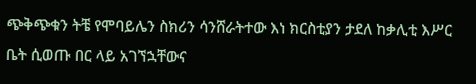ጭቅጭቁን ትቼ የሞባይሌን ስክሪን ሳንሸራትተው እነ ክርስቲያን ታደለ ከቃሊቲ እሥር ቤት ሲወጡ በር ላይ አገኘኋቸውና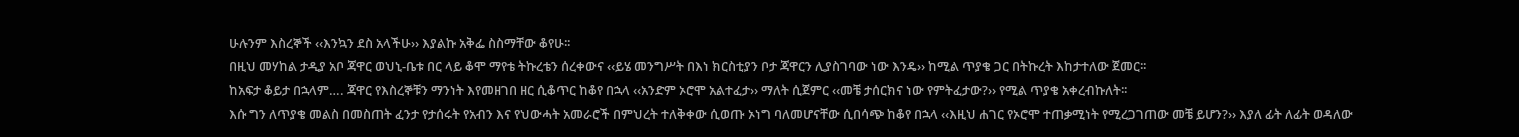ሁሉንም እስረኞች ‹‹እንኳን ደስ አላችሁ›› እያልኩ አቅፌ ስስማቸው ቆየሁ፡፡
በዚህ መሃከል ታዲያ አቦ ጃዋር ወህኒ-ቤቱ በር ላይ ቆሞ ማየቴ ትኩረቴን ሰረቀውና ‹‹ይሄ መንግሥት በእነ ክርስቲያን ቦታ ጃዋርን ሊያስገባው ነው እንዴ›› ከሚል ጥያቄ ጋር በትኩረት እከታተለው ጀመር፡፡
ከአፍታ ቆይታ በኋላም…. ጃዋር የእስረኞቹን ማንነት እየመዘገበ ዘር ሲቆጥር ከቆየ በኋላ ‹‹አንድም ኦሮሞ አልተፈታ›› ማለት ሲጀምር ‹‹መቼ ታሰርክና ነው የምትፈታው?›› የሚል ጥያቄ አቀረብኩለት፡፡
እሱ ግን ለጥያቄ መልስ በመስጠት ፈንታ የታሰሩት የአብን እና የህውሓት አመራሮች በምህረት ተለቅቀው ሲወጡ ኦነግ ባለመሆናቸው ሲበሳጭ ከቆየ በኋላ ‹‹እዚህ ሐገር የኦሮሞ ተጠቃሚነት የሚረጋገጠው መቼ ይሆን?›› እያለ ፊት ለፊት ወዳለው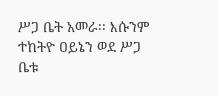ሥጋ ቤት አመራ፡፡ እሱንም ተከትዮ ዐይኔን ወደ ሥጋ ቤቱ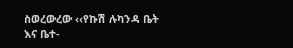ስወረውረው ‹‹የኩሽ ሉካንዳ ቤት እና ቤተ-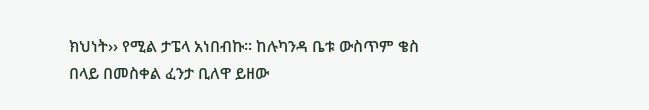ክህነት›› የሚል ታፔላ አነበብኩ፡፡ ከሉካንዳ ቤቱ ውስጥም ቄስ በላይ በመስቀል ፈንታ ቢለዋ ይዘው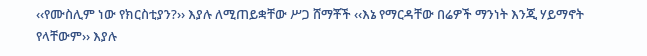‹‹የሙስሊም ነው የክርስቲያን?›› እያሉ ለሚጠይቋቸው ሥጋ ሸማቾች ‹‹እኔ የማርዳቸው በሬዎች ማንነት እንጂ ሃይማኖት የላቸውም›› እያሉ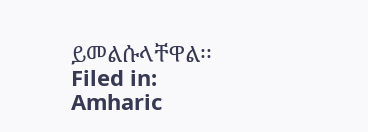ይመልሱላቸዋል፡፡
Filed in: Amharic